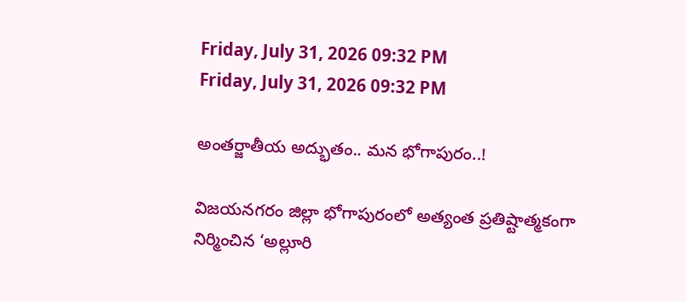Friday, July 31, 2026 09:32 PM
Friday, July 31, 2026 09:32 PM

అంతర్జాతీయ అద్భుతం.. మన భోగాపురం..!

విజయనగరం జిల్లా భోగాపురంలో అత్యంత ప్రతిష్టాత్మకంగా నిర్మించిన ‘అల్లూరి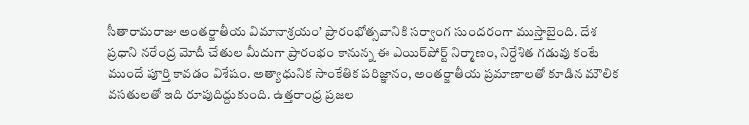సీతారామరాజు అంతర్జాతీయ విమానాశ్రయం’ ప్రారంభోత్సవానికి సర్వాంగ సుందరంగా ముస్తాబైంది. దేశ ప్రధాని నరేంద్ర మోదీ చేతుల మీదుగా ప్రారంభం కానున్న ఈ ఎయిర్‌పోర్ట్ నిర్మాణం, నిర్దేశిత గడువు కంటే ముందే పూర్తి కావడం విశేషం. అత్యాధునిక సాంకేతిక పరిజ్ఞానం, అంతర్జాతీయ ప్రమాణాలతో కూడిన మౌలిక వసతులతో ఇది రూపుదిద్దుకుంది. ఉత్తరాంధ్ర ప్రజల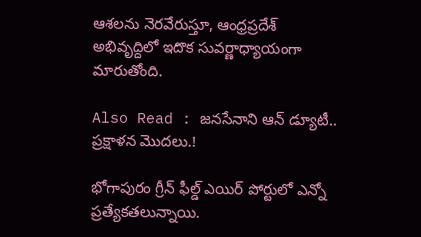ఆశలను నెరవేరుస్తూ, ఆంధ్రప్రదేశ్ అభివృద్దిలో ఇదొక సువర్ణాధ్యాయంగా మారుతోంది.

Also Read : జనసేనాని ఆన్ డ్యూటీ.. ప్రక్షాళన మొదలు.!

భోగాపురం గ్రీన్ ఫీల్డ్ ఎయిర్ పోర్టులో ఎన్నో ప్రత్యేకతలున్నాయి.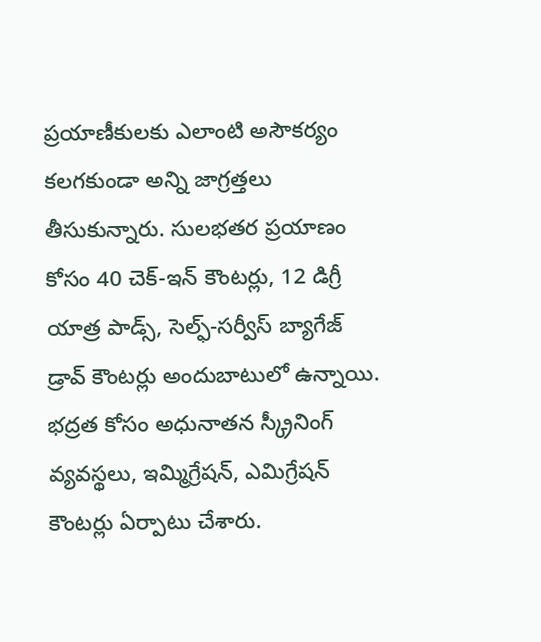ప్రయాణీకులకు ఎలాంటి అసౌకర్యం కలగకుండా అన్ని జాగ్రత్తలు తీసుకున్నారు. సులభతర ప్రయాణం కోసం 40 చెక్-ఇన్ కౌంటర్లు, 12 డిగ్రీ యాత్ర పాడ్స్, సెల్ఫ్-సర్వీస్ బ్యాగేజ్ డ్రావ్ కౌంటర్లు అందుబాటులో ఉన్నాయి. భద్రత కోసం అధునాతన స్క్రీనింగ్ వ్యవస్థలు, ఇమ్మిగ్రేషన్, ఎమిగ్రేషన్ కౌంటర్లు ఏర్పాటు చేశారు.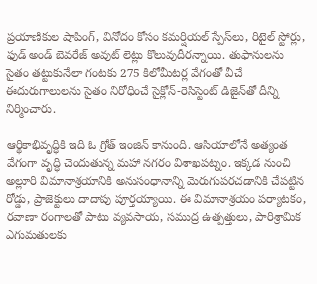ప్రయాణికుల షాపింగ్, వినోదం కోసం కమర్షియల్ స్పేస్‌లు, రిటైల్ స్టోర్లు, ఫుడ్ అండ్ బెవరేజ్ అవుట్ లెట్లు కొలువుదీరన్నాయి. తుఫానులను సైతం తట్టుకునేలా గంటకు 275 కిలోమీటర్ల వేగంతో వీచే ఈదురుగాలులను సైతం నిరోధించే సైక్లోన్-రెసిస్టెంట్ డిజైన్‌తో దీన్ని నిర్మించారు.

ఆర్థికాభివృద్ధికి ఇది ఓ గ్రోత్ ఇంజిన్ కానుంది. ఆసియాలోనే అత్యంత వేగంగా వృద్ధి చెందుతున్న మహా నగరం విశాఖపట్నం. ఇక్కడ నుంచి అల్లూరి విమానాశ్రయానికి అనుసంధానాన్ని మెరుగుపరచడానికి చేపట్టిన రోడ్డు, ప్రాజెక్టులు దాదాపు పూర్తయ్యాయి. ఈ విమానాశ్రయం పర్యాటకం, రవాణా రంగాలతో పాటు వ్యవసాయ, సముద్ర ఉత్పత్తులు, పారిశ్రామిక ఎగుమతులకు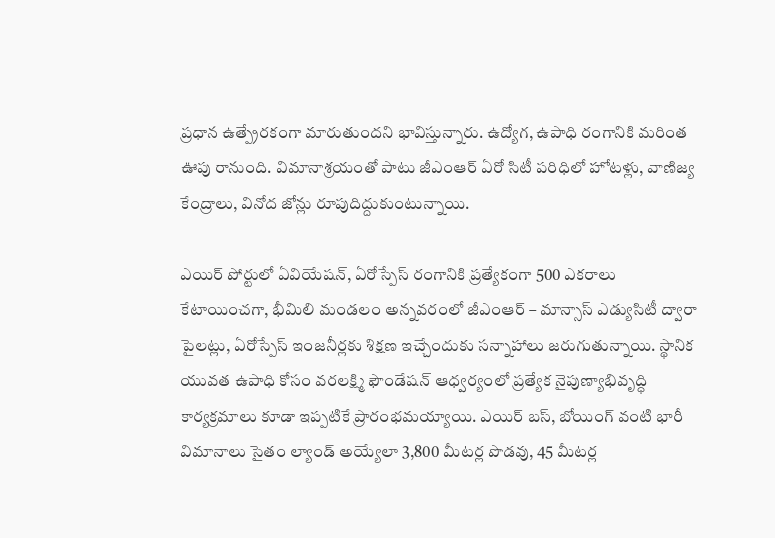ప్రధాన ఉత్ప్రేరకంగా మారుతుందని భావిస్తున్నారు. ఉద్యోగ, ఉపాధి రంగానికి మరింత ఊపు రానుంది. విమానాశ్రయంతో పాటు జీఎంఆర్ ఏరో సిటీ పరిధిలో హోటళ్లు, వాణిజ్య కేంద్రాలు, వినోద జోన్లు రూపుదిద్దుకుంటున్నాయి.

ఎయిర్ పోర్టులో ఏవియేషన్, ఏరోస్పేస్ రంగానికి ప్రత్యేకంగా 500 ఎకరాలు కేటాయించగా, భీమిలి మండలం అన్నవరంలో జీఎంఆర్ – మాన్సాస్ ఎడ్యుసిటీ ద్వారా పైలట్లు, ఏరోస్పేస్ ఇంజనీర్లకు శిక్షణ ఇచ్చేందుకు సన్నాహాలు జరుగుతున్నాయి. స్థానిక యువత ఉపాధి కోసం వరలక్ష్మి ఫౌండేషన్ ఆధ్వర్యంలో ప్రత్యేక నైపుణ్యాభివృద్ధి కార్యక్రమాలు కూడా ఇప్పటికే ప్రారంభమయ్యాయి. ఎయిర్ బస్, బోయింగ్ వంటి భారీ విమానాలు సైతం ల్యాండ్ అయ్యేలా 3,800 మీటర్ల పొడవు, 45 మీటర్ల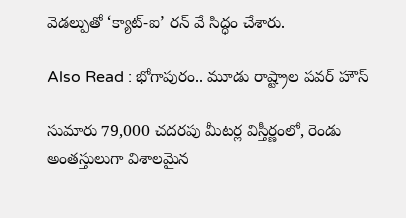వెడల్పుతో ‘క్యాట్-ఐ’ రన్ వే సిద్ధం చేశారు.

Also Read : భోగాపురం.. మూడు రాష్ట్రాల పవర్‌ హౌస్‌

సుమారు 79,000 చదరపు మీటర్ల విస్తీర్ణంలో, రెండు అంతస్తులుగా విశాలమైన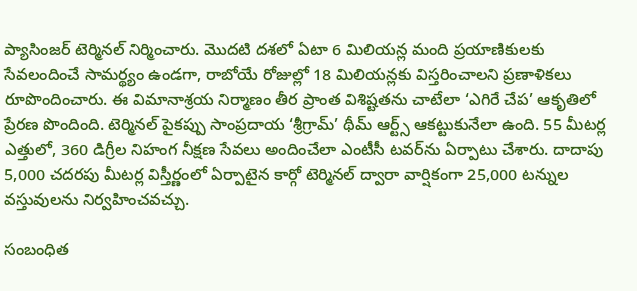ప్యాసింజర్ టెర్మినల్‌ నిర్మించారు. మొదటి దశలో ఏటా 6 మిలియన్ల మంది ప్రయాణికులకు సేవలందించే సామర్థ్యం ఉండగా, రాబోయే రోజుల్లో 18 మిలియన్లకు విస్తరించాలని ప్రణాళికలు రూపొందించారు. ఈ విమానాశ్రయ నిర్మాణం తీర ప్రాంత విశిష్టతను చాటేలా ‘ఎగిరే చేప’ ఆకృతిలో ప్రేరణ పొందింది. టెర్మినల్ పైకప్పు సాంప్రదాయ ‘శ్రీగ్రామ్’ థీమ్ ఆర్ట్స్ ఆకట్టుకునేలా ఉంది. 55 మీటర్ల ఎత్తులో, 360 డిగ్రీల నిహంగ నీక్షణ సేవలు అందించేలా ఎంటీసీ టవర్‌ను ఏర్పాటు చేశారు. దాదాపు 5,000 చదరపు మీటర్ల విస్తీర్ణంలో ఏర్పాటైన కార్గో టెర్మినల్ ద్వారా వార్షికంగా 25,000 టన్నుల వస్తువులను నిర్వహించవచ్చు.

సంబంధిత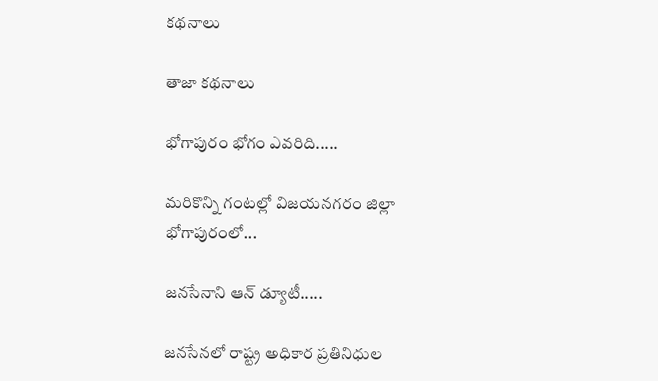కథనాలు

తాజా కథనాలు

భోగాపురం భోగం ఎవరిది.....

మరికొన్ని గంటల్లో విజయనగరం జిల్లా భోగాపురంలో...

జనసేనాని ఆన్ డ్యూటీ.....

జనసేనలో రాష్ట్ర అధికార ప్రతినిధుల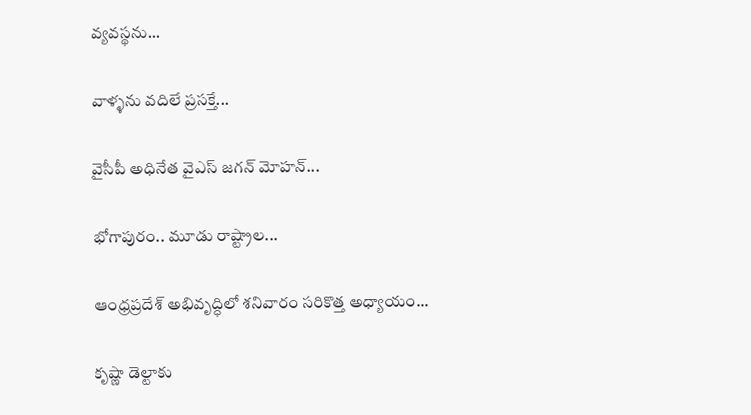వ్యవస్థను...

వాళ్ళను వదిలే ప్రసక్తే...

వైసీపీ అధినేత వైఎస్ జగన్ మోహన్...

భోగాపురం.. మూడు రాష్ట్రాల...

ఆంధ్రప్రదేశ్‌ అభివృద్ధిలో శనివారం సరికొత్త అధ్యాయం...

కృష్ణా డెల్టాకు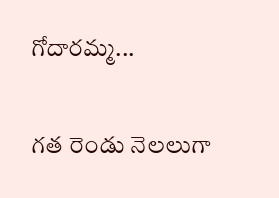గోదారమ్మ...

గత రెండు నెలలుగా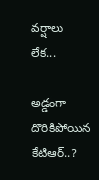వర్షాలు లేక...

అడ్డంగా దొరికిపోయిన కేటిఆర్..?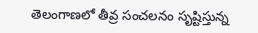తెలంగాణలో తీవ్ర సంచలనం సృష్టిస్తున్న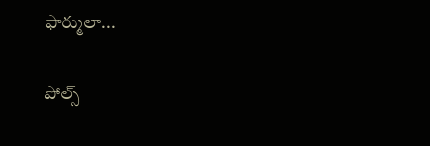ఫార్ములా...

పోల్స్